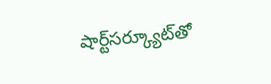షార్ట్‌సర్క్యూట్‌తో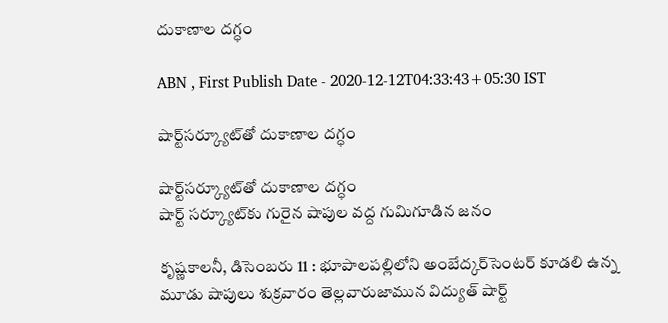దుకాణాల దగ్ధం

ABN , First Publish Date - 2020-12-12T04:33:43+05:30 IST

షార్ట్‌సర్క్యూట్‌తో దుకాణాల దగ్ధం

షార్ట్‌సర్క్యూట్‌తో దుకాణాల దగ్ధం
షార్ట్‌ సర్క్యూట్‌కు గురైన షాపుల వద్ద గుమిగూడిన జనం

కృష్ణకాలనీ, డిసెంబరు 11 : భూపాలపల్లిలోని అంబేద్కర్‌సెంటర్‌ కూడలి ఉన్న మూడు షాపులు శుక్రవారం తెల్లవారుజామున విద్యుత్‌ షార్ట్‌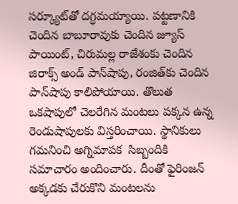సర్క్యూట్‌తో దగ్ధమయ్యాయి. పట్టణానికి చెందిన బాబూరావుకు చెందిన జ్యూస్‌ పాయింట్‌, చిరుమల్ల రాజేశంకు చెందిన జిరాక్స్‌ అండ్‌ పాన్‌షాపు, రంజిత్‌కు చెందిన పాన్‌షాపు కాలిపోయాయి. తొలుత ఒకషాపులో చెలరేగిన మంటలు పక్కన ఉన్న రెండుషాపులకు విస్తరించాయి. స్థానికులు గమనించి అగ్నిమాపక  సిబ్బందికి సమాచారం అందించారు. దీంతో ఫైరింజన్‌ అక్కడకు చేరుకొని మంటలను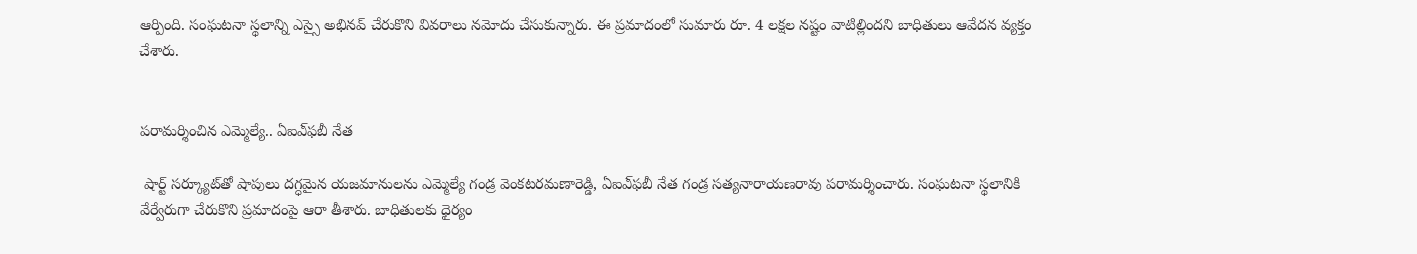ఆర్పింది. సంఘటనా స్థలాన్ని ఎస్సై అభినవ్‌ చేరుకొని వివరాలు నమోదు చేసుకున్నారు. ఈ ప్రమాదంలో సుమారు రూ. 4 లక్షల నష్టం వాటిల్లిందని బాధితులు ఆవేదన వ్యక్తం చేశారు.


పరామర్శించిన ఎమ్మెల్యే.. ఏఐఎ్‌ఫబీ నేత

 షార్ట్‌ సర్క్యూట్‌తో షాపులు దగ్ధమైన యజమానులను ఎమ్మెల్యే గండ్ర వెంకటరమణారెడ్డి, ఏఐఎ్‌ఫబీ నేత గండ్ర సత్యనారాయణరావు పరామర్శించారు. సంఘటనా స్థలానికి వేర్వేరుగా చేరుకొని ప్రమాదంపై ఆరా తీశారు. బాధితులకు ధైర్యం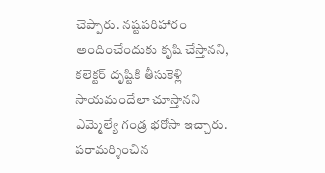చెప్పారు. నష్టపరిహారం అందించేందుకు కృషి చేస్తానని, కలెక్టర్‌ దృష్టికి తీసుకెళ్లి సాయమందేలా చూస్తానని ఎమ్మెల్యే గండ్ర భరోసా ఇచ్చారు. పరామర్శించిన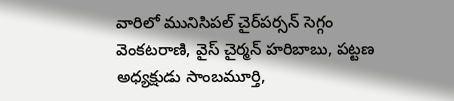వారిలో మునిసిపల్‌ చైర్‌పర్సన్‌ సెగ్గం వెంకటరాణి, వైస్‌ చైర్మన్‌ హరిబాబు, పట్టణ అధ్యక్షుడు సాంబమూర్తి,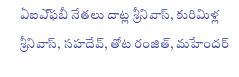ఏఐఎ్‌ఫబీ నేతలు దాట్ల శ్రీనివాస్‌, కురిమిళ్ల శ్రీనివాస్‌, సహదేవ్‌, తోట రంజిత్‌, మహేందర్‌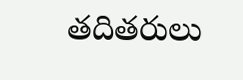తదితరులు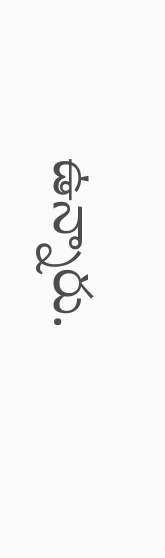ఉన్నారు.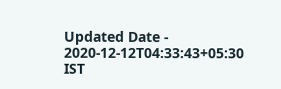Updated Date - 2020-12-12T04:33:43+05:30 IST